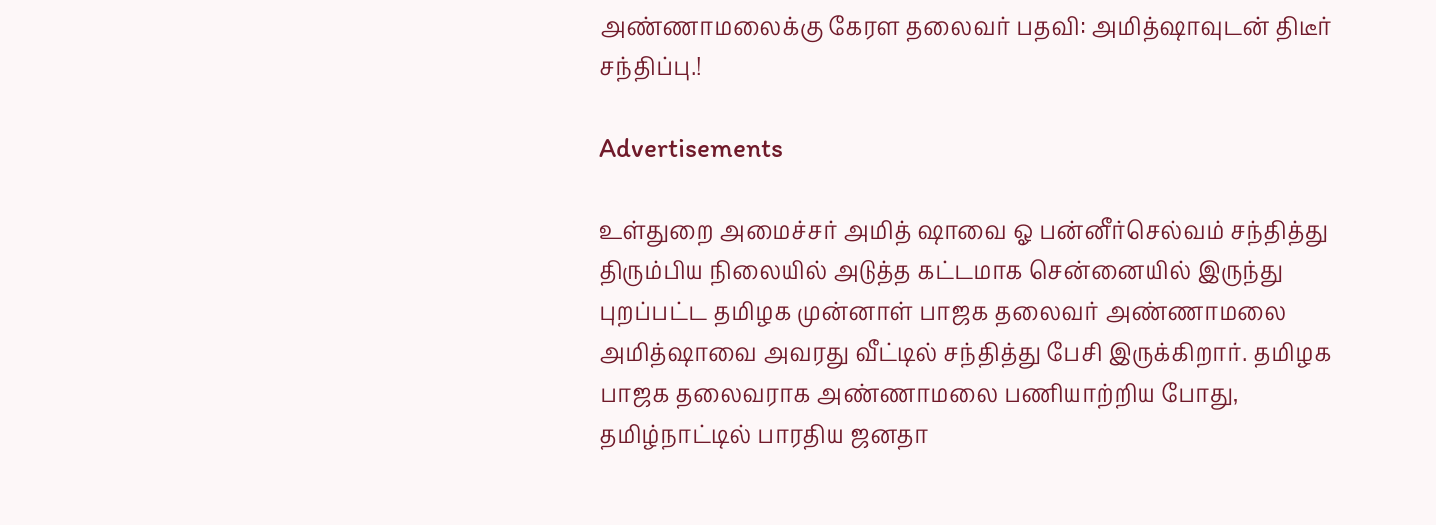அண்ணாமலைக்கு கேரள தலைவர் பதவி: அமித்ஷாவுடன் திடீர் சந்திப்பு.!

Advertisements

உள்துறை அமைச்சர் அமித் ஷாவை ஓ பன்னீர்செல்வம் சந்தித்து திரும்பிய நிலையில் அடுத்த கட்டமாக சென்னையில் இருந்து புறப்பட்ட தமிழக முன்னாள் பாஜக தலைவர் அண்ணாமலை அமித்ஷாவை அவரது வீட்டில் சந்தித்து பேசி இருக்கிறார். தமிழக பாஜக தலைவராக அண்ணாமலை பணியாற்றிய போது,  தமிழ்நாட்டில் பாரதிய ஜனதா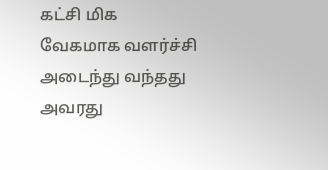கட்சி மிக வேகமாக வளர்ச்சி அடைந்து வந்தது அவரது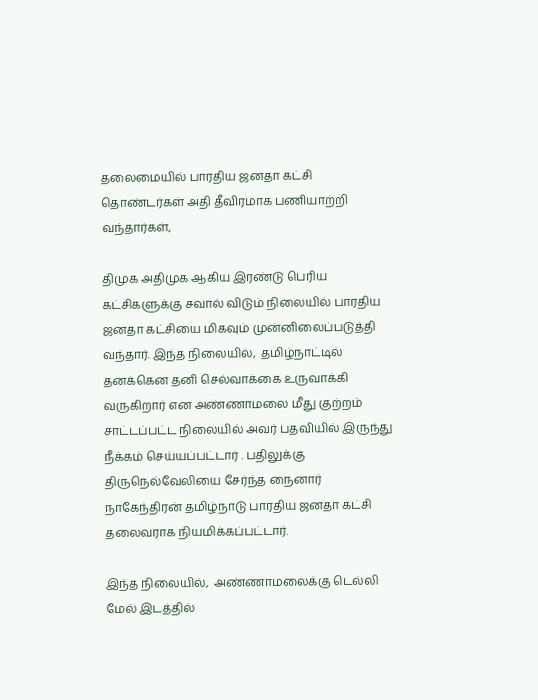தலைமையில் பாரதிய ஜனதா கட்சி தொண்டர்கள் அதி தீவிரமாக பணியாற்றி வந்தார்கள்,

திமுக அதிமுக ஆகிய இரண்டு பெரிய கட்சிகளுக்கு சவால் விடும் நிலையில் பாரதிய ஜனதா கட்சியை மிகவும் முன்னிலைப்படுத்தி வந்தார். இந்த நிலையில்,  தமிழ்நாட்டில் தனக்கென தனி செல்வாக்கை உருவாக்கி வருகிறார் என அண்ணாமலை மீது குற்றம் சாட்டப்பட்ட நிலையில் அவர் பதவியில் இருந்து நீக்கம் செய்யப்பட்டார் . பதிலுக்கு திருநெல்வேலியை சேர்ந்த நைனார் நாகேந்திரன் தமிழ்நாடு பாரதிய ஜனதா கட்சி தலைவராக நியமிக்கப்பட்டார்.

இந்த நிலையில்,  அண்ணாமலைக்கு டெல்லி மேல் இடத்தில்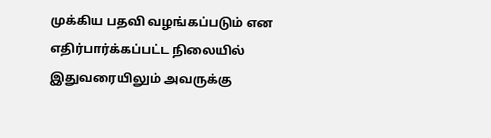முக்கிய பதவி வழங்கப்படும் என எதிர்பார்க்கப்பட்ட நிலையில் இதுவரையிலும் அவருக்கு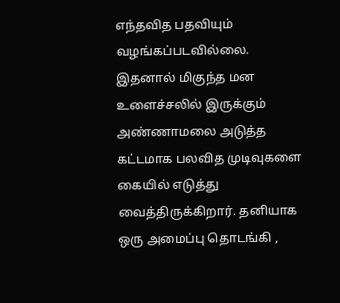எந்தவித பதவியும் வழங்கப்படவில்லை. இதனால் மிகுந்த மன உளைச்சலில் இருக்கும் அண்ணாமலை அடுத்த கட்டமாக பலவித முடிவுகளை கையில் எடுத்து வைத்திருக்கிறார். தனியாக ஒரு அமைப்பு தொடங்கி ,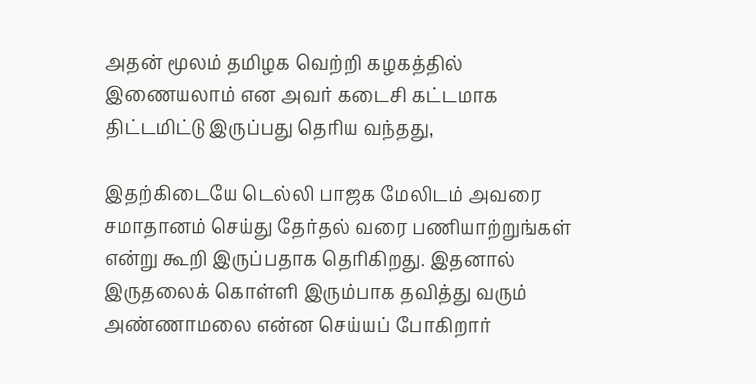அதன் மூலம் தமிழக வெற்றி கழகத்தில் இணையலாம் என அவர் கடைசி கட்டமாக திட்டமிட்டு இருப்பது தெரிய வந்தது,

இதற்கிடையே டெல்லி பாஜக மேலிடம் அவரை சமாதானம் செய்து தேர்தல் வரை பணியாற்றுங்கள் என்று கூறி இருப்பதாக தெரிகிறது. இதனால் இருதலைக் கொள்ளி இரும்பாக தவித்து வரும் அண்ணாமலை என்ன செய்யப் போகிறார்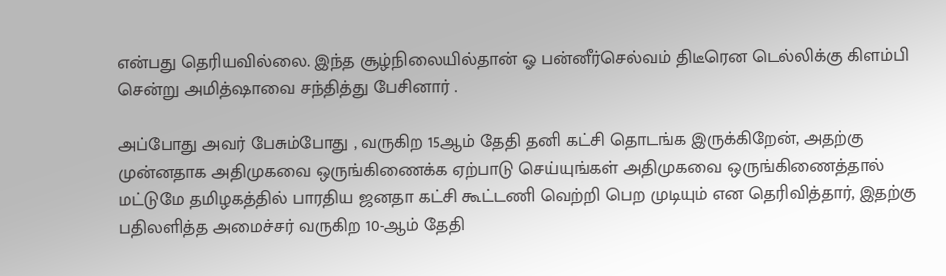என்பது தெரியவில்லை. இந்த சூழ்நிலையில்தான் ஓ பன்னீர்செல்வம் திடீரென டெல்லிக்கு கிளம்பி சென்று அமித்ஷாவை சந்தித்து பேசினார் .

அப்போது அவர் பேசும்போது , வருகிற 15ஆம் தேதி தனி கட்சி தொடங்க இருக்கிறேன், அதற்கு முன்னதாக அதிமுகவை ஒருங்கிணைக்க ஏற்பாடு செய்யுங்கள் அதிமுகவை ஒருங்கிணைத்தால் மட்டுமே தமிழகத்தில் பாரதிய ஜனதா கட்சி கூட்டணி வெற்றி பெற முடியும் என தெரிவித்தார், இதற்கு பதிலளித்த அமைச்சர் வருகிற 10-ஆம் தேதி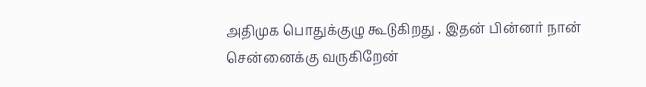அதிமுக பொதுக்குழு கூடுகிறது . இதன் பின்னர் நான் சென்னைக்கு வருகிறேன்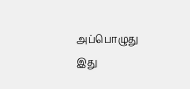அப்பொழுது இது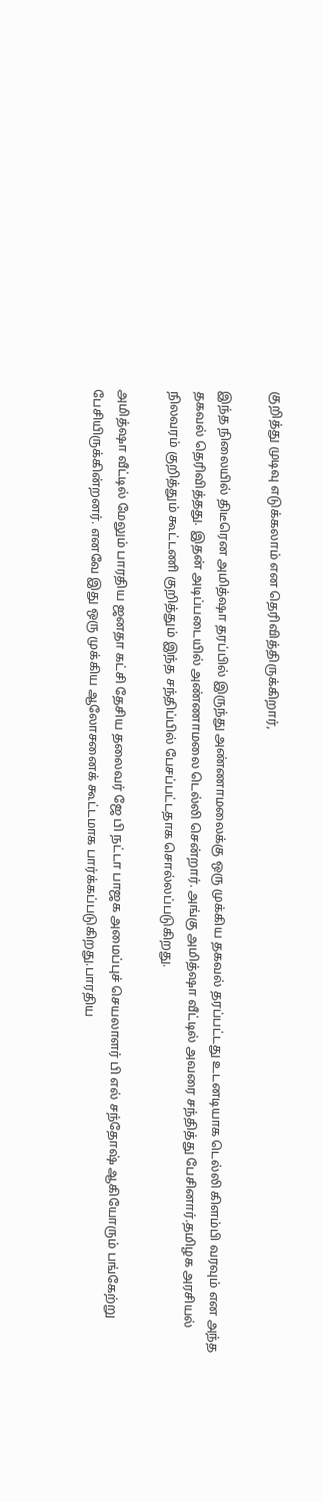குறித்து முடிவு எடுக்கலாம் என தெரிவித்திருக்கிறார்,

இந்த நிலையில் திடீரென அமித்ஷா தரப்பில் இருந்து அண்ணாமலைக்கு ஒரு முக்கிய தகவல் தரப்பட்டது உடனடியாக டெல்லி கிளம்பி வரவும் என அந்த தகவல் தெரிவித்தது. இதன் அடிப்படையில் அண்ணாமலை டெல்லி சென்றார். அங்கு அமித்ஷா வீட்டில் அவரை சந்தித்து பேசினார்.தமிழக அரசியல் நிலவரம் குறித்தும் கூட்டணி குறித்தும் இந்த சந்திப்பில் பேசப்பட்டதாக சொல்லப்படுகிறது.

அமித்ஷா வீட்டில் மேலும் பாரதிய ஜனதா கட்சி தேசிய தலைவர் ஜே பி நட்டா பாஜக அமைப்புச் செயலாளர் பி எல் சந்தோஷ் ஆகியோரும் பங்கேற்று பேசியிருக்கின்றனர். எனவே இது ஒரு முக்கிய ஆலோசனைக் கூட்டமாக பார்க்கப்படுகிறது.பாரதிய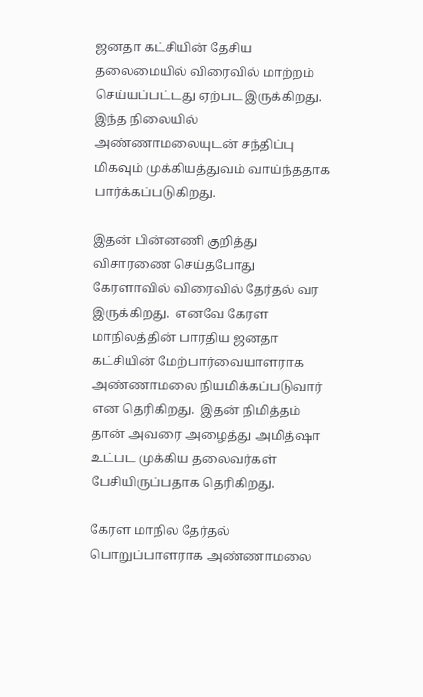ஜனதா கட்சியின் தேசிய தலைமையில் விரைவில் மாற்றம் செய்யப்பட்டது ஏற்பட இருக்கிறது.  இந்த நிலையில் அண்ணாமலையுடன் சந்திப்பு மிகவும் முக்கியத்துவம் வாய்ந்ததாக பார்க்கப்படுகிறது.

இதன் பின்னணி குறித்து விசாரணை செய்தபோது கேரளாவில் விரைவில் தேர்தல் வர இருக்கிறது.  எனவே கேரள மாநிலத்தின் பாரதிய ஜனதா கட்சியின் மேற்பார்வையாளராக அண்ணாமலை நியமிக்கப்படுவார் என தெரிகிறது.  இதன் நிமித்தம் தான் அவரை அழைத்து அமித்ஷா உட்பட முக்கிய தலைவர்கள் பேசியிருப்பதாக தெரிகிறது.

கேரள மாநில தேர்தல் பொறுப்பாளராக அண்ணாமலை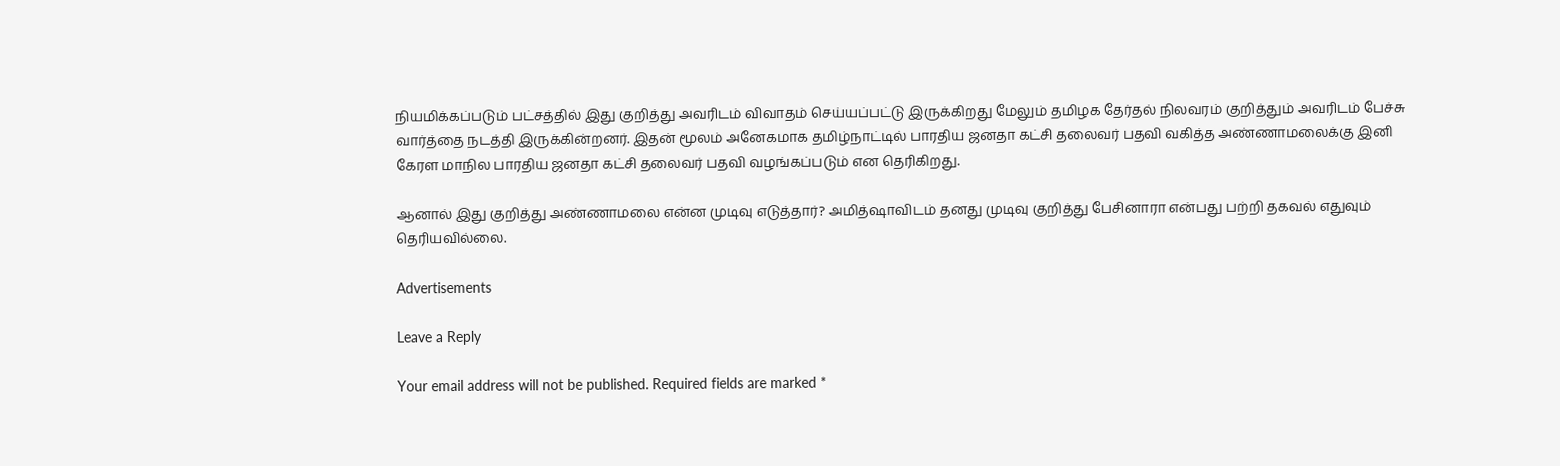நியமிக்கப்படும் பட்சத்தில் இது குறித்து அவரிடம் விவாதம் செய்யப்பட்டு இருக்கிறது மேலும் தமிழக தேர்தல் நிலவரம் குறித்தும் அவரிடம் பேச்சு வார்த்தை நடத்தி இருக்கின்றனர். இதன் மூலம் அனேகமாக தமிழ்நாட்டில் பாரதிய ஜனதா கட்சி தலைவர் பதவி வகித்த அண்ணாமலைக்கு இனி கேரள மாநில பாரதிய ஜனதா கட்சி தலைவர் பதவி வழங்கப்படும் என தெரிகிறது.

ஆனால் இது குறித்து அண்ணாமலை என்ன முடிவு எடுத்தார்? அமித்ஷாவிடம் தனது முடிவு குறித்து பேசினாரா என்பது பற்றி தகவல் எதுவும் தெரியவில்லை.

Advertisements

Leave a Reply

Your email address will not be published. Required fields are marked *